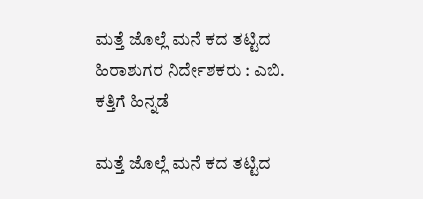ಮತ್ತೆ ಜೊಲ್ಲೆ ಮನೆ ಕದ ತಟ್ಟಿದ ಹಿರಾಶುಗರ ನಿರ್ದೇಶಕರು : ಎಬಿ. ಕತ್ತಿಗೆ ಹಿನ್ನಡೆ

ಮತ್ತೆ ಜೊಲ್ಲೆ ಮನೆ ಕದ ತಟ್ಟಿದ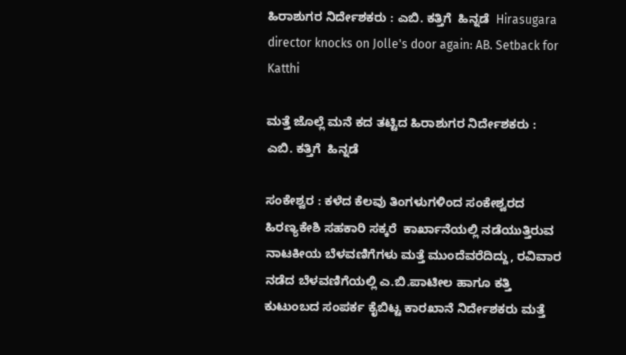ಹಿರಾಶುಗರ ನಿರ್ದೇಶಕರು : ಎಬಿ. ಕತ್ತಿಗೆ  ಹಿನ್ನಡೆ  Hirasugara director knocks on Jolle's door again: AB. Setback for Katthi

ಮತ್ತೆ ಜೊಲ್ಲೆ ಮನೆ ಕದ ತಟ್ಟಿದ ಹಿರಾಶುಗರ ನಿರ್ದೇಶಕರು : ಎಬಿ. ಕತ್ತಿಗೆ  ಹಿನ್ನಡೆ

ಸಂಕೇಶ್ವರ : ಕಳೆದ ಕೆಲವು ತಿಂಗಳುಗಳಿಂದ ಸಂಕೇಶ್ವರದ ಹಿರಣ್ಯಕೇಶಿ ಸಹಕಾರಿ ಸಕ್ಕರೆ  ಕಾರ್ಖಾನೆಯಲ್ಲಿ ನಡೆಯುತ್ತಿರುವ ನಾಟಕೀಯ ಬೆಳವಣಿಗೆಗಳು ಮತ್ತೆ ಮುಂದೆವರೆದಿದ್ದು, ರವಿವಾರ ನಡೆದ ಬೆಳವಣಿಗೆಯಲ್ಲಿ ಎ.ಬಿ.ಪಾಟೀಲ ಹಾಗೂ ಕತ್ತಿ ಕುಟುಂಬದ ಸಂಪರ್ಕ ಕೈಬಿಟ್ಟ ಕಾರಖಾನೆ ನಿರ್ದೇಶಕರು ಮತ್ತೆ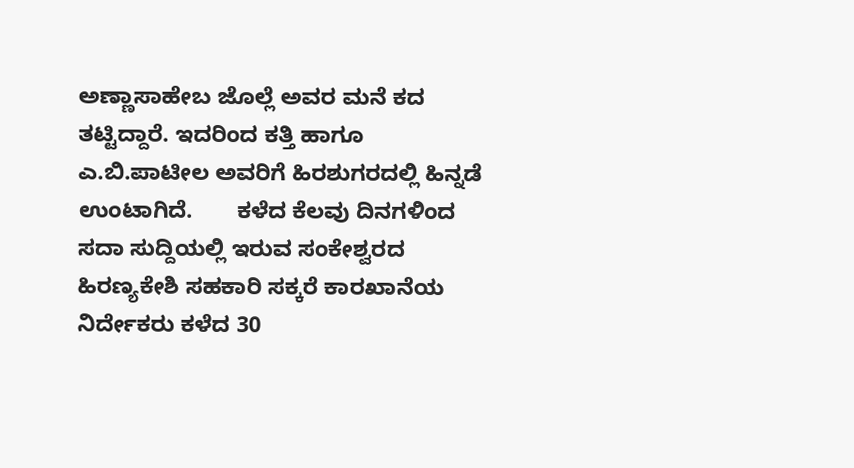ಅಣ್ಣಾಸಾಹೇಬ ಜೊಲ್ಲೆ ಅವರ ಮನೆ ಕದ ತಟ್ಟಿದ್ದಾರೆ. ಇದರಿಂದ ಕತ್ತಿ ಹಾಗೂ ಎ.ಬಿ.ಪಾಟೀಲ ಅವರಿಗೆ ಹಿರಶುಗರದಲ್ಲಿ ಹಿನ್ನಡೆ ಉಂಟಾಗಿದೆ.       ಕಳೆದ ಕೆಲವು ದಿನಗಳಿಂದ ಸದಾ ಸುದ್ದಿಯಲ್ಲಿ ಇರುವ ಸಂಕೇಶ್ವರದ ಹಿರಣ್ಯಕೇಶಿ ಸಹಕಾರಿ ಸಕ್ಕರೆ ಕಾರಖಾನೆಯ ನಿರ್ದೇಕರು ಕಳೆದ 30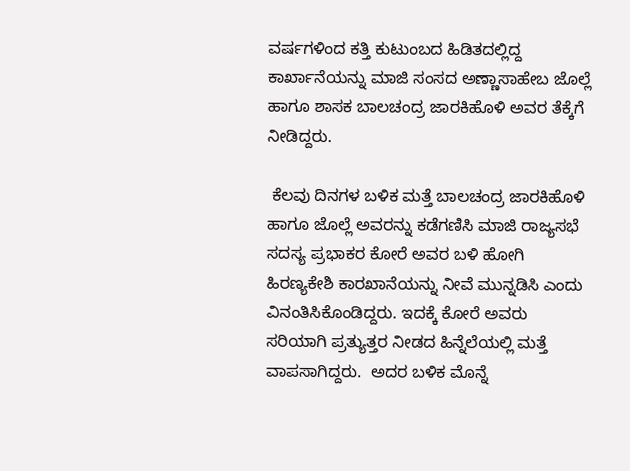ವರ್ಷಗಳಿಂದ ಕತ್ತಿ ಕುಟುಂಬದ ಹಿಡಿತದಲ್ಲಿದ್ದ ಕಾರ್ಖಾನೆಯನ್ನು ಮಾಜಿ ಸಂಸದ ಅಣ್ಣಾಸಾಹೇಬ ಜೊಲ್ಲೆ ಹಾಗೂ ಶಾಸಕ ಬಾಲಚಂದ್ರ ಜಾರಕಿಹೊಳಿ ಅವರ ತೆಕ್ಕೆಗೆ ನೀಡಿದ್ದರು.

 ಕೆಲವು ದಿನಗಳ ಬಳಿಕ ಮತ್ತೆ ಬಾಲಚಂದ್ರ ಜಾರಕಿಹೊಳಿ ಹಾಗೂ ಜೊಲ್ಲೆ ಅವರನ್ನು ಕಡೆಗಣಿಸಿ ಮಾಜಿ ರಾಜ್ಯಸಭೆ ಸದಸ್ಯ ಪ್ರಭಾಕರ ಕೋರೆ ಅವರ ಬಳಿ ಹೋಗಿ ಹಿರಣ್ಯಕೇಶಿ ಕಾರಖಾನೆಯನ್ನು ನೀವೆ ಮುನ್ನಡಿಸಿ ಎಂದು ವಿನಂತಿಸಿಕೊಂಡಿದ್ದರು. ಇದಕ್ಕೆ ಕೋರೆ ಅವರು ಸರಿಯಾಗಿ ಪ್ರತ್ಯುತ್ತರ ನೀಡದ ಹಿನ್ನೆಲೆಯಲ್ಲಿ ಮತ್ತೆ ವಾಪಸಾಗಿದ್ದರು.  ಅದರ ಬಳಿಕ ಮೊನ್ನೆ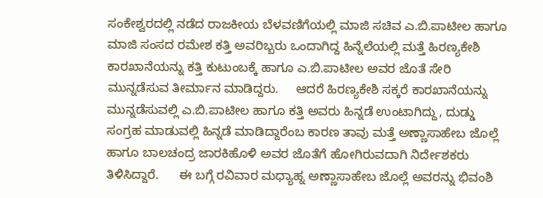ಸಂಕೇಶ್ವರದಲ್ಲಿ ನಡೆದ ರಾಜಕೀಯ ಬೆಳವಣಿಗೆಯಲ್ಲಿ ಮಾಜಿ ಸಚಿವ ಎ.ಬಿ.ಪಾಟೀಲ ಹಾಗೂ ಮಾಜಿ ಸಂಸದ ರಮೇಶ ಕತ್ತಿ ಅವರಿಬ್ಬರು ಒಂದಾಗಿದ್ದ ಹಿನ್ನೆಲೆಯಲ್ಲಿ ಮತ್ತೆ ಹಿರಣ್ಯಕೇಶಿ ಕಾರಖಾನೆಯನ್ನು ಕತ್ತಿ ಕುಟುಂಬಕ್ಕೆ ಹಾಗೂ ಎ.ಬಿ.ಪಾಟೀಲ ಅವರ ಜೊತೆ ಸೇರಿ ಮುನ್ನಡೆಸುವ ತೀರ್ಮಾನ ಮಾಡಿದ್ದರು.     ಆದರೆ ಹಿರಣ್ಯಕೇಶಿ ಸಕ್ಕರೆ ಕಾರಖಾನೆಯನ್ನು ಮುನ್ನಡೆಸುವಲ್ಲಿ ಎ.ಬಿ.ಪಾಟೀಲ ಹಾಗೂ ಕತ್ತಿ ಅವರು ಹಿನ್ನಡೆ ಉಂಟಾಗಿದ್ದು, ದುಡ್ಡು ಸಂಗ್ರಹ ಮಾಡುವಲ್ಲಿ ಹಿನ್ನಡೆ ಮಾಡಿದ್ದಾರೆಂಬ ಕಾರಣ ತಾವು ಮತ್ತೆ ಅಣ್ಣಾಸಾಹೇಬ ಜೊಲ್ಲೆ ಹಾಗೂ ಬಾಲಚಂದ್ರ ಜಾರಕಿಹೊಳಿ ಅವರ ಜೊತೆಗೆ ಹೋಗಿರುವದಾಗಿ ನಿರ್ದೇಶಕರು ತಿಳಿಸಿದ್ದಾರೆ.      ಈ ಬಗ್ಗೆ ರವಿವಾರ ಮಧ್ಯಾಹ್ನ ಅಣ್ಣಾಸಾಹೇಬ ಜೊಲ್ಲೆ ಅವರನ್ನು ಭಿವಂಶಿ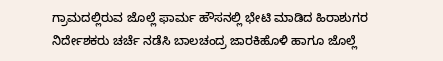ಗ್ರಾಮದಲ್ಲಿರುವ ಜೊಲ್ಲೆ ಫಾರ್ಮ ಹೌಸನಲ್ಲಿ ಭೇಟಿ ಮಾಡಿದ ಹಿರಾಶುಗರ  ನಿರ್ದೇಶಕರು ಚರ್ಚೆ ನಡೆಸಿ ಬಾಲಚಂದ್ರ ಜಾರಕಿಹೊಳಿ ಹಾಗೂ ಜೊಲ್ಲೆ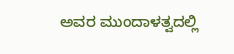ಅವರ ಮುಂದಾಳತ್ವದಲ್ಲಿ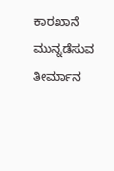ಕಾರಖಾನೆ ಮುನ್ನಡೆಸುವ ತೀರ್ಮಾನ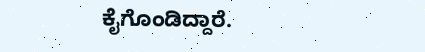ಕೈಗೊಂಡಿದ್ದಾರೆ.